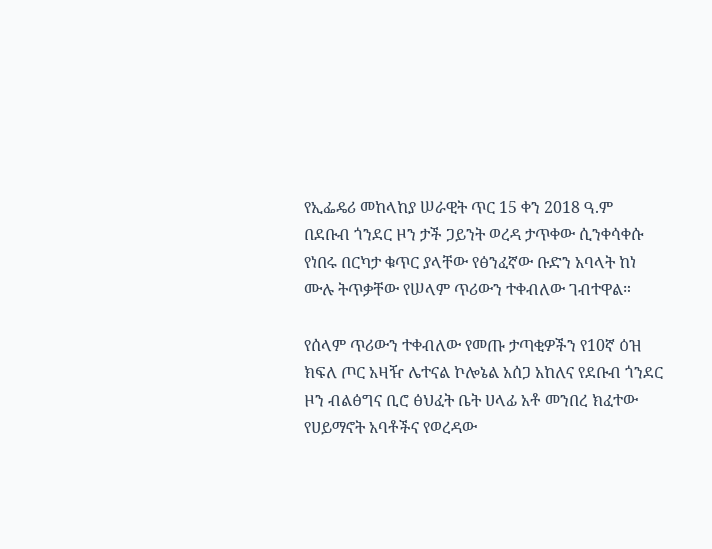የኢፌዴሪ መከላከያ ሠራዊት ጥር 15 ቀን 2018 ዓ.ም
በደቡብ ጎንደር ዞን ታች ጋይንት ወረዳ ታጥቀው ሲንቀሳቀሱ የነበሩ በርካታ ቁጥር ያላቸው የፅንፈኛው ቡድን አባላት ከነ ሙሉ ትጥቃቸው የሠላም ጥሪውን ተቀብለው ገብተዋል።

የሰላም ጥሪውን ተቀብለው የመጡ ታጣቂዎችን የ10ኛ ዕዝ ክፍለ ጦር አዛዥ ሌተናል ኮሎኔል አሰጋ አከለና የደቡብ ጎንደር ዞን ብልፅግና ቢሮ ፅህፈት ቤት ሀላፊ አቶ መንበረ ክፈተው የሀይማኖት አባቶችና የወረዳው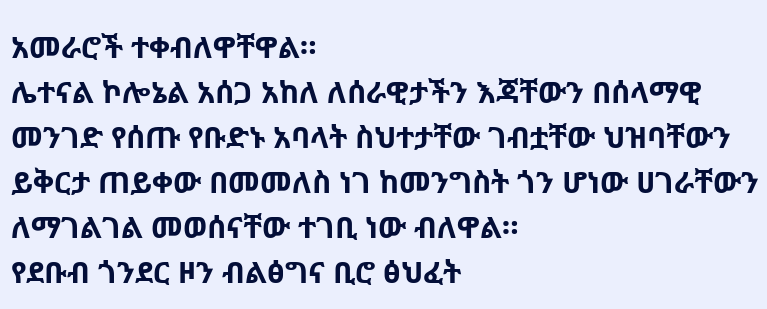አመራሮች ተቀብለዋቸዋል።
ሌተናል ኮሎኔል አሰጋ አከለ ለሰራዊታችን እጃቸውን በሰላማዊ መንገድ የሰጡ የቡድኑ አባላት ስህተታቸው ገብቷቸው ህዝባቸውን ይቅርታ ጠይቀው በመመለስ ነገ ከመንግስት ጎን ሆነው ሀገራቸውን ለማገልገል መወሰናቸው ተገቢ ነው ብለዋል።
የደቡብ ጎንደር ዞን ብልፅግና ቢሮ ፅህፈት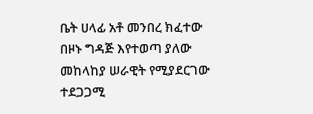ቤት ሀላፊ አቶ መንበረ ክፈተው በዞኑ ግዳጅ እየተወጣ ያለው መከላከያ ሠራዊት የሚያደርገው ተደጋጋሚ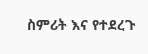ስምሪት እና የተደረጉ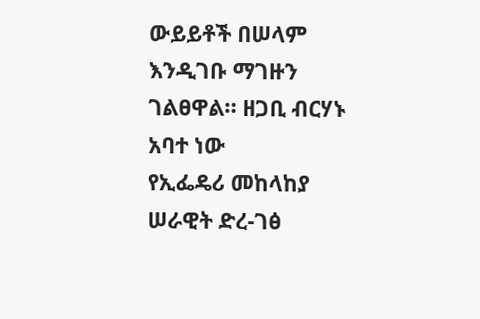ውይይቶች በሠላም እንዲገቡ ማገዙን ገልፀዋል። ዘጋቢ ብርሃኑ አባተ ነው
የኢፌዴሪ መከላከያ ሠራዊት ድረ-ገፅ